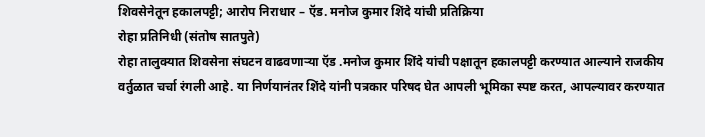शिवसेनेतून हकालपट्टी; आरोप निराधार – ऍड. मनोज कुमार शिंदे यांची प्रतिक्रिया
रोहा प्रतिनिधी (संतोष सातपुते)
रोहा तालुक्यात शिवसेना संघटन वाढवणाऱ्या ऍड .मनोज कुमार शिंदे यांची पक्षातून हकालपट्टी करण्यात आल्याने राजकीय वर्तुळात चर्चा रंगली आहे. या निर्णयानंतर शिंदे यांनी पत्रकार परिषद घेत आपली भूमिका स्पष्ट करत, आपल्यावर करण्यात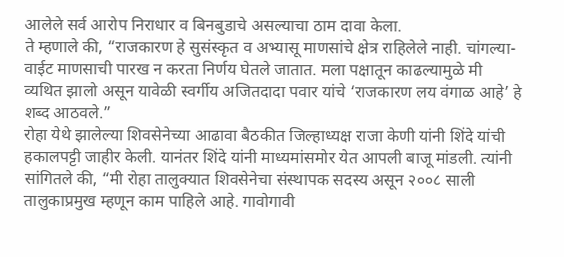आलेले सर्व आरोप निराधार व बिनबुडाचे असल्याचा ठाम दावा केला.
ते म्हणाले की, “राजकारण हे सुसंस्कृत व अभ्यासू माणसांचे क्षेत्र राहिलेले नाही. चांगल्या-वाईट माणसाची पारख न करता निर्णय घेतले जातात. मला पक्षातून काढल्यामुळे मी व्यथित झालो असून यावेळी स्वर्गीय अजितदादा पवार यांचे ‘राजकारण लय वंगाळ आहे’ हे शब्द आठवले.”
रोहा येथे झालेल्या शिवसेनेच्या आढावा बैठकीत जिल्हाध्यक्ष राजा केणी यांनी शिंदे यांची हकालपट्टी जाहीर केली. यानंतर शिंदे यांनी माध्यमांसमोर येत आपली बाजू मांडली. त्यांनी सांगितले की, “मी रोहा तालुक्यात शिवसेनेचा संस्थापक सदस्य असून २००८ साली तालुकाप्रमुख म्हणून काम पाहिले आहे. गावोगावी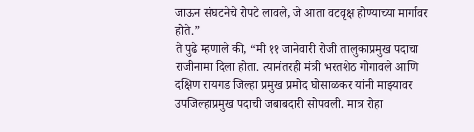जाऊन संघटनेचे रोपटे लावले, जे आता वटवृक्ष होण्याच्या मार्गावर होते.”
ते पुढे म्हणाले की, “मी ११ जानेवारी रोजी तालुकाप्रमुख पदाचा राजीनामा दिला होता. त्यानंतरही मंत्री भरतशेठ गोगावले आणि दक्षिण रायगड जिल्हा प्रमुख प्रमोद घोसाळकर यांनी माझ्यावर उपजिल्हाप्रमुख पदाची जबाबदारी सोपवली. मात्र रोहा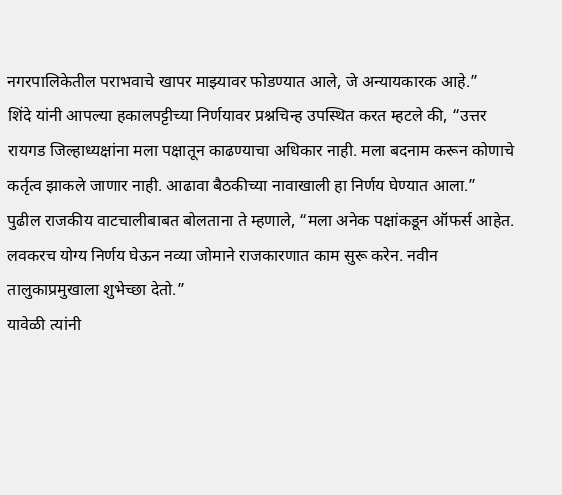नगरपालिकेतील पराभवाचे खापर माझ्यावर फोडण्यात आले, जे अन्यायकारक आहे.”
शिंदे यांनी आपल्या हकालपट्टीच्या निर्णयावर प्रश्नचिन्ह उपस्थित करत म्हटले की, “उत्तर रायगड जिल्हाध्यक्षांना मला पक्षातून काढण्याचा अधिकार नाही. मला बदनाम करून कोणाचे कर्तृत्व झाकले जाणार नाही. आढावा बैठकीच्या नावाखाली हा निर्णय घेण्यात आला.”
पुढील राजकीय वाटचालीबाबत बोलताना ते म्हणाले, “मला अनेक पक्षांकडून ऑफर्स आहेत. लवकरच योग्य निर्णय घेऊन नव्या जोमाने राजकारणात काम सुरू करेन. नवीन तालुकाप्रमुखाला शुभेच्छा देतो.”
यावेळी त्यांनी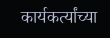कार्यकर्त्यांच्या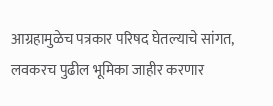आग्रहामुळेच पत्रकार परिषद घेतल्याचे सांगत, लवकरच पुढील भूमिका जाहीर करणार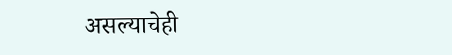असल्याचेही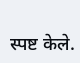स्पष्ट केले.